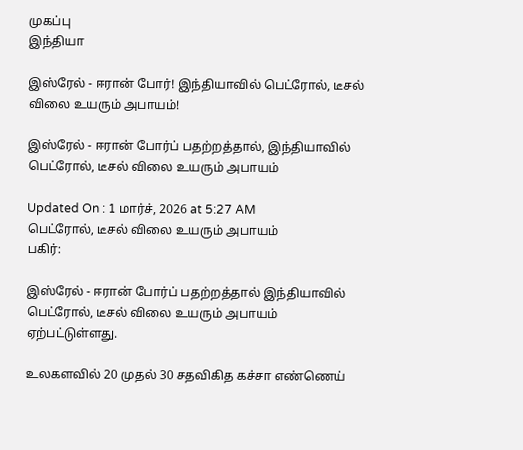முகப்பு
இந்தியா

இஸ்ரேல் - ஈரான் போர்! இந்தியாவில் பெட்ரோல், டீசல் விலை உயரும் அபாயம்!

இஸ்ரேல் - ஈரான் போர்ப் பதற்றத்தால், இந்தியாவில் பெட்ரோல், டீசல் விலை உயரும் அபாயம்

Updated On : 1 மார்ச், 2026 at 5:27 AM
பெட்ரோல், டீசல் விலை உயரும் அபாயம்
பகிர்:

இஸ்ரேல் - ஈரான் போர்ப் பதற்றத்தால் இந்தியாவில் பெட்ரோல், டீசல் விலை உயரும் அபாயம் ஏற்பட்டுள்ளது.

உலகளவில் 20 முதல் 30 சதவிகித கச்சா எண்ணெய்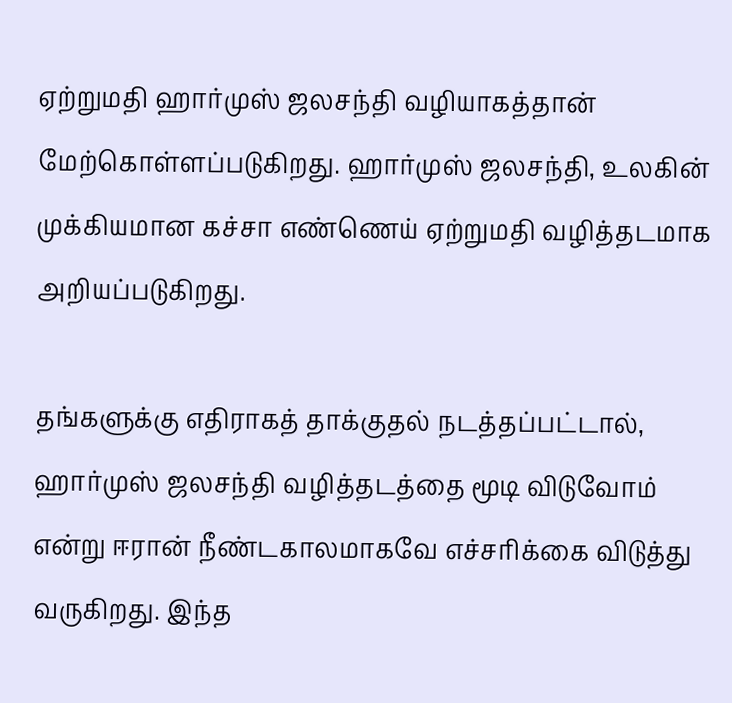ஏற்றுமதி ஹார்முஸ் ஜலசந்தி வழியாகத்தான் மேற்கொள்ளப்படுகிறது. ஹார்முஸ் ஜலசந்தி, உலகின் முக்கியமான கச்சா எண்ணெய் ஏற்றுமதி வழித்தடமாக அறியப்படுகிறது.

தங்களுக்கு எதிராகத் தாக்குதல் நடத்தப்பட்டால், ஹார்முஸ் ஜலசந்தி வழித்தடத்தை மூடி விடுவோம் என்று ஈரான் நீண்டகாலமாகவே எச்சரிக்கை விடுத்து வருகிறது. இந்த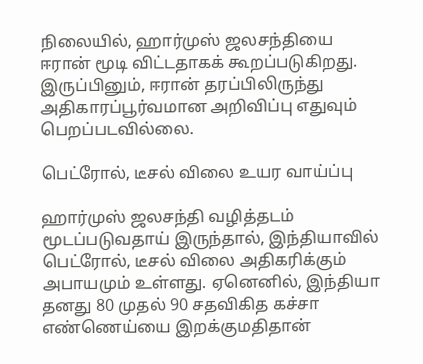நிலையில், ஹார்முஸ் ஜலசந்தியை ஈரான் மூடி விட்டதாகக் கூறப்படுகிறது. இருப்பினும், ஈரான் தரப்பிலிருந்து அதிகாரப்பூர்வமான அறிவிப்பு எதுவும் பெறப்படவில்லை.

பெட்ரோல், டீசல் விலை உயர வாய்ப்பு

ஹார்முஸ் ஜலசந்தி வழித்தடம் மூடப்படுவதாய் இருந்தால், இந்தியாவில் பெட்ரோல், டீசல் விலை அதிகரிக்கும் அபாயமும் உள்ளது. ஏனெனில், இந்தியா தனது 80 முதல் 90 சதவிகித கச்சா எண்ணெய்யை இறக்குமதிதான்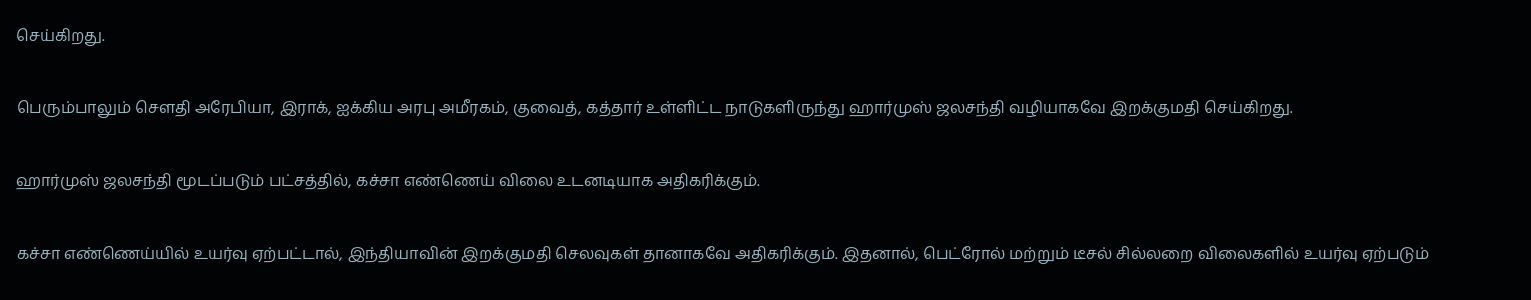செய்கிறது.

பெரும்பாலும் சௌதி அரேபியா, இராக், ஐக்கிய அரபு அமீரகம், குவைத், கத்தார் உள்ளிட்ட நாடுகளிருந்து ஹார்முஸ் ஜலசந்தி வழியாகவே இறக்குமதி செய்கிறது.

ஹார்முஸ் ஜலசந்தி மூடப்படும் பட்சத்தில், கச்சா எண்ணெய் விலை உடனடியாக அதிகரிக்கும்.

கச்சா எண்ணெய்யில் உயர்வு ஏற்பட்டால், இந்தியாவின் இறக்குமதி செலவுகள் தானாகவே அதிகரிக்கும். இதனால், பெட்ரோல் மற்றும் டீசல் சில்லறை விலைகளில் உயர்வு ஏற்படும்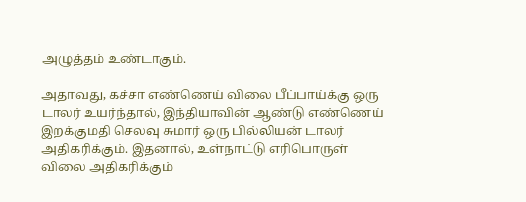அழுத்தம் உண்டாகும்.

அதாவது, கச்சா எண்ணெய் விலை பீப்பாய்க்கு ஒரு டாலர் உயர்ந்தால், இந்தியாவின் ஆண்டு எண்ணெய் இறக்குமதி செலவு சுமார் ஒரு பில்லியன் டாலர் அதிகரிக்கும். இதனால், உள்நாட்டு எரிபொருள் விலை அதிகரிக்கும்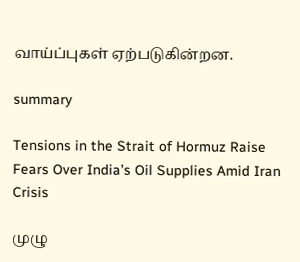வாய்ப்புகள் ஏற்படுகின்றன.

summary

Tensions in the Strait of Hormuz Raise Fears Over India’s Oil Supplies Amid Iran Crisis

முழு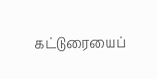கட்டுரையைப்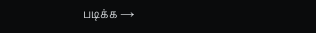படிக்க →